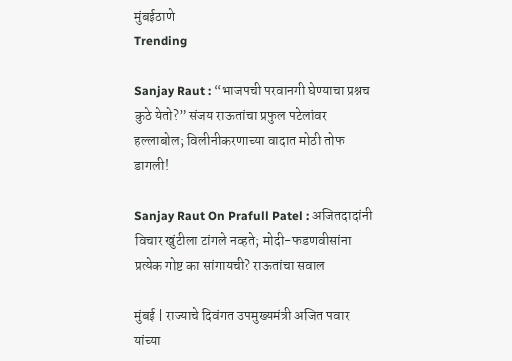मुंबईठाणे
Trending

Sanjay Raut : “भाजपची परवानगी घेण्याचा प्रश्नच कुठे येतो?” संजय राऊतांचा प्रफुल पटेलांवर हल्लाबोल; विलीनीकरणाच्या वादात मोठी तोफ डागली!

Sanjay Raut On Prafull Patel : अजितदादांनी विचार खुंटीला टांगले नव्हते; मोदी-फडणवीसांना प्रत्येक गोष्ट का सांगायची? राऊतांचा सवाल

मुंबई | राज्याचे दिवंगत उपमुख्यमंत्री अजित पवार यांच्या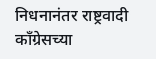निधनानंतर राष्ट्रवादी काँग्रेसच्या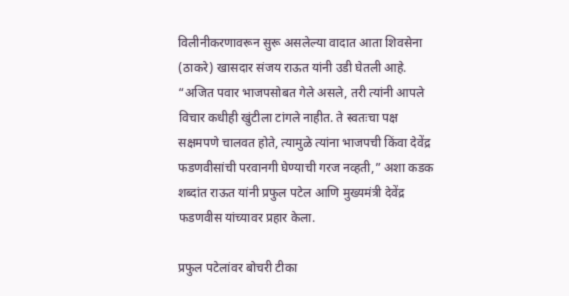विलीनीकरणावरून सुरू असलेल्या वादात आता शिवसेना (ठाकरे) खासदार संजय राऊत यांनी उडी घेतली आहे. “अजित पवार भाजपसोबत गेले असले, तरी त्यांनी आपले विचार कधीही खुंटीला टांगले नाहीत. ते स्वतःचा पक्ष सक्षमपणे चालवत होते, त्यामुळे त्यांना भाजपची किंवा देवेंद्र फडणवीसांची परवानगी घेण्याची गरज नव्हती,” अशा कडक शब्दांत राऊत यांनी प्रफुल पटेल आणि मुख्यमंत्री देवेंद्र फडणवीस यांच्यावर प्रहार केला.

प्रफुल पटेलांवर बोचरी टीका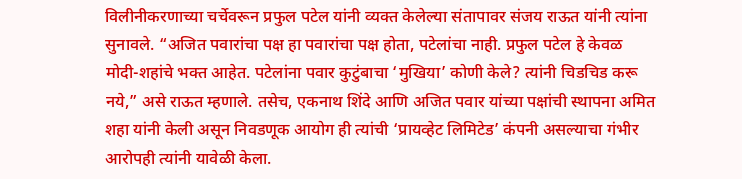विलीनीकरणाच्या चर्चेवरून प्रफुल पटेल यांनी व्यक्त केलेल्या संतापावर संजय राऊत यांनी त्यांना सुनावले. “अजित पवारांचा पक्ष हा पवारांचा पक्ष होता, पटेलांचा नाही. प्रफुल पटेल हे केवळ मोदी-शहांचे भक्त आहेत. पटेलांना पवार कुटुंबाचा ‘मुखिया’ कोणी केले? त्यांनी चिडचिड करू नये,” असे राऊत म्हणाले. तसेच, एकनाथ शिंदे आणि अजित पवार यांच्या पक्षांची स्थापना अमित शहा यांनी केली असून निवडणूक आयोग ही त्यांची ‘प्रायव्हेट लिमिटेड’ कंपनी असल्याचा गंभीर आरोपही त्यांनी यावेळी केला.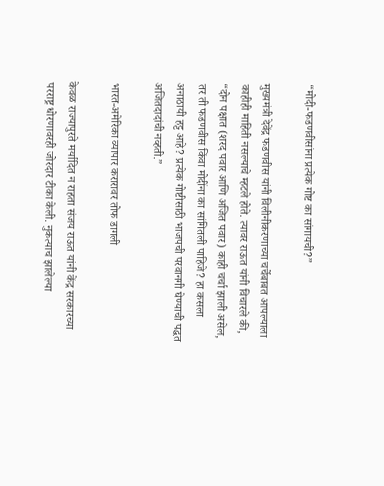“मोदी-फडणवीसांना प्रत्येक गोष्ट का सांगायची?”

मुख्यमंत्री देवेंद्र फडणवीस यांनी विलीनीकरणाच्या चर्चेबाबत आपल्याला काहीही माहिती नसल्याचे म्हटले होते. त्यावर राऊत यांनी विचारले की, “दोन पक्षात (शरद पवार आणि अजित पवार) काही चर्चा झाली असेल, तर ती फडणवीस किंवा मोदींना का सांगितली पाहिजे? हा कसला अनाठायी हट्ट आहे? प्रत्येक गोष्टीसाठी भाजपची परवानगी घेण्याची पद्धत अजितदादांची नव्हती.”

भारत-अमेरिका व्यापार करारावर तोफ डागली

केवळ राज्यापुरते मर्यादित न राहता संजय राऊत यांनी केंद्र सरकारच्या परराष्ट्र धोरणावरही जोरदार टीका केली. नुकत्याच झालेल्या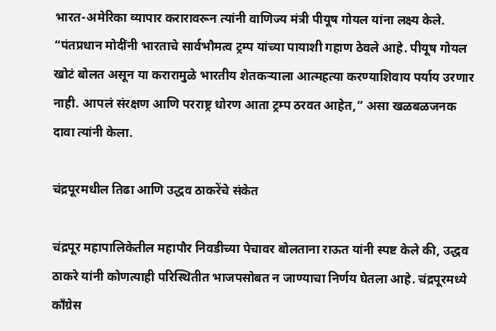भारत-अमेरिका व्यापार करारावरून त्यांनी वाणिज्य मंत्री पीयूष गोयल यांना लक्ष्य केले. “पंतप्रधान मोदींनी भारताचे सार्वभौमत्व ट्रम्प यांच्या पायाशी गहाण ठेवले आहे. पीयूष गोयल खोटं बोलत असून या करारामुळे भारतीय शेतकऱ्याला आत्महत्या करण्याशिवाय पर्याय उरणार नाही. आपलं संरक्षण आणि परराष्ट्र धोरण आता ट्रम्प ठरवत आहेत,” असा खळबळजनक दावा त्यांनी केला.

चंद्रपूरमधील तिढा आणि उद्धव ठाकरेंचे संकेत

चंद्रपूर महापालिकेतील महापौर निवडीच्या पेचावर बोलताना राऊत यांनी स्पष्ट केले की, उद्धव ठाकरे यांनी कोणत्याही परिस्थितीत भाजपसोबत न जाण्याचा निर्णय घेतला आहे. चंद्रपूरमध्ये काँग्रेस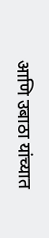आणि उबाठा यांच्यात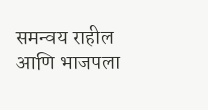समन्वय राहील आणि भाजपला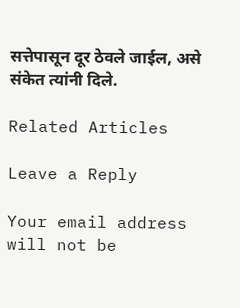सत्तेपासून दूर ठेवले जाईल, असे संकेत त्यांनी दिले.

Related Articles

Leave a Reply

Your email address will not be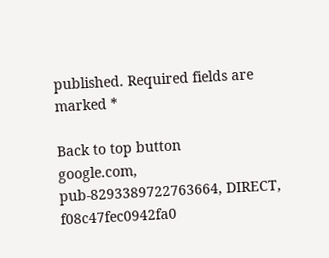published. Required fields are marked *

Back to top button
google.com, pub-8293389722763664, DIRECT, f08c47fec0942fa0